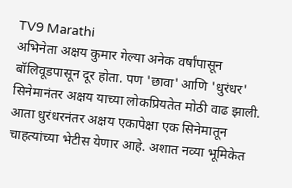TV9 Marathi
अभिनेता अक्षय कुमार गेल्या अनेक वर्षांपासून बॉलिवूडपासून दूर होता. पण 'छावा' आणि 'धुरंधर' सिनेमानंतर अक्षय याच्या लोकप्रियतेत मोठी वाढ झाली. आता धुरंधरनंतर अक्षय एकापेक्षा एक सिनेमातून चाहत्यांच्या भेटीस येणार आहे. अशात नव्या भूमिकेत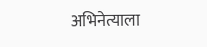अभिनेत्याला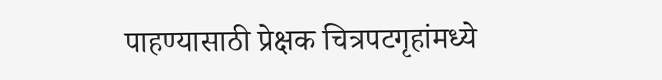पाहण्यासाठी प्रेक्षक चित्रपटगृहांमध्ये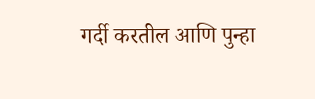गर्दी करतील आणि पुन्हा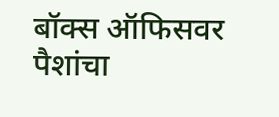बॉक्स ऑफिसवर पैशांचा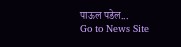पाऊल पडेल...
Go to News Site